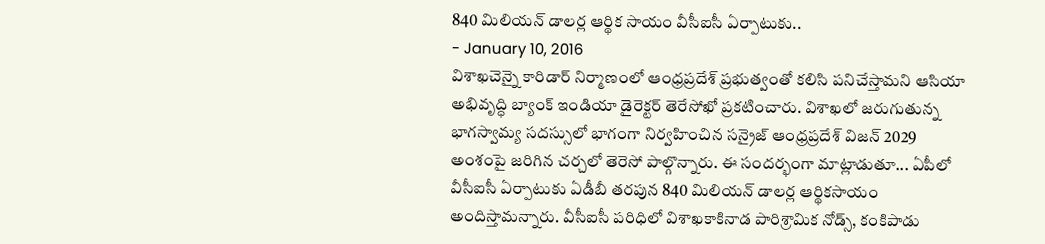840 మిలియన్ డాలర్ల ఆర్థిక సాయం వీసీఐసీ ఏర్పాటుకు..
- January 10, 2016
విశాఖచెన్నై కారిడార్ నిర్మాణంలో ఆంధ్రప్రదేశ్ ప్రభుత్వంతో కలిసి పనిచేస్తామని ఆసియా అభివృద్ధి బ్యాంక్ ఇండియా డైరెక్టర్ తెరేసోఖో ప్రకటించారు. విశాఖలో జరుగుతున్న భాగస్వామ్య సదస్సులో భాగంగా నిర్వహించిన సన్రైజ్ ఆంధ్రప్రదేశ్ విజన్ 2029 అంశంపై జరిగిన చర్చలో తెరెసో పాల్గొన్నారు. ఈ సందర్భంగా మాట్లాడుతూ... ఏపీలో వీసీఐసీ ఏర్పాటుకు ఏడీబీ తరపున 840 మిలియన్ డాలర్ల ఆర్థికసాయం అందిస్తామన్నారు. వీసీఐసీ పరిధిలో విశాఖకాకినాడ పారిశ్రామిక నోడ్స్, కంకిపాడు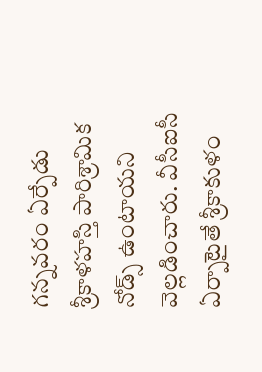గన్నవరం ఏర్పేడు శ్రీకాళహస్తి పారిశ్రామిక నోడ్స్ ఉంటాయని వెల్లడించారు. వీసీఐసీ ఏర్పాటైతే శ్రీకాకుళం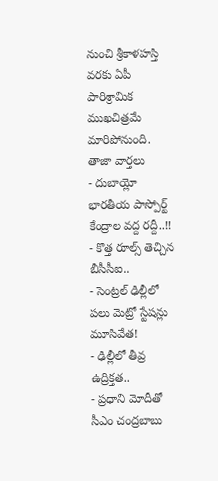నుంచి శ్రీకాళహస్తి వరకు ఏపీ పారిశ్రామిక ముఖచిత్రమే మారిపోనుంది.
తాజా వార్తలు
- దుబాయ్లో భారతీయ పాస్పోర్ట్ కేంద్రాల వద్ద రద్దీ..!!
- కొత్త రూల్స్ తెచ్చిన బీసీసీఐ..
- సెంట్రల్ ఢిల్లీలో పలు మెట్రో స్టేషన్లు మూసివేత!
- ఢిల్లీలో తీవ్ర ఉద్రిక్తత..
- ప్రధాని మోదీతో సీఎం చంద్రబాబు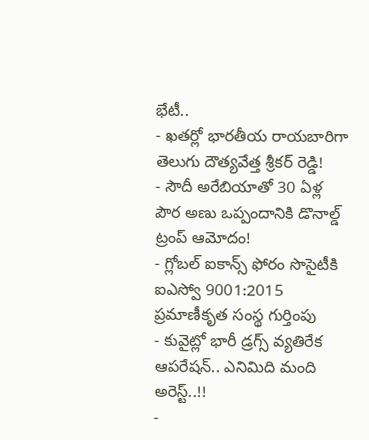భేటీ..
- ఖతర్లో భారతీయ రాయబారిగా తెలుగు దౌత్యవేత్త శ్రీకర్ రెడ్డి!
- సౌదీ అరేబియాతో 30 ఏళ్ల పౌర అణు ఒప్పందానికి డొనాల్డ్ ట్రంప్ ఆమోదం!
- గ్లోబల్ ఐకాన్స్ ఫోరం సొసైటీకి ఐఎస్వో 9001:2015 ప్రమాణీకృత సంస్థ గుర్తింపు
- కువైట్లో భారీ డ్రగ్స్ వ్యతిరేక ఆపరేషన్.. ఎనిమిది మంది అరెస్ట్..!!
-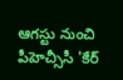ఆగస్టు నుంచి పీహెచ్సీసీ 'కేర్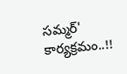సమ్మర్' కార్యక్రమం..!!